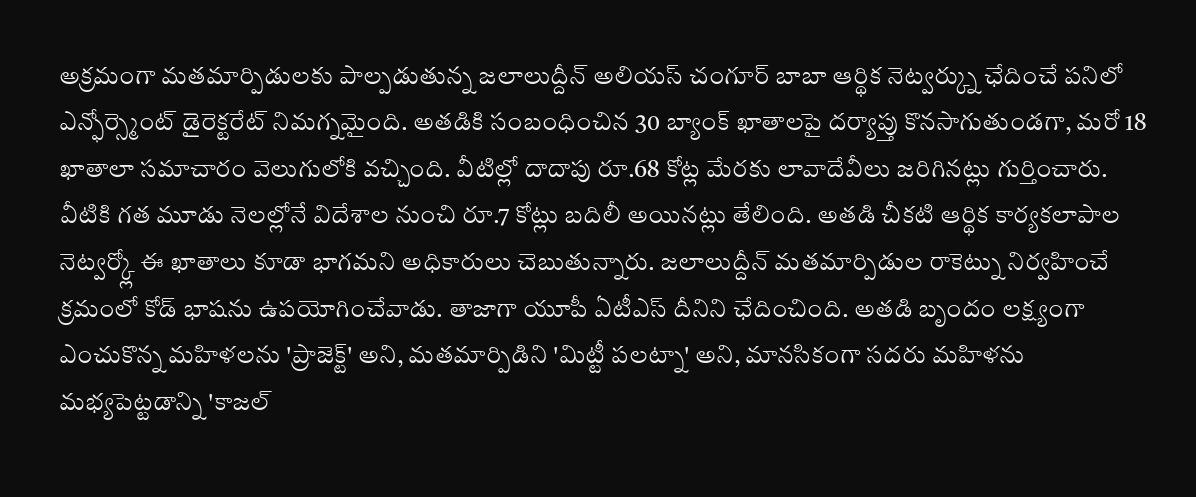అక్రమంగా మతమార్పిడులకు పాల్పడుతున్న జలాలుద్దీన్ అలియస్ చంగూర్ బాబా ఆర్థిక నెట్వర్క్ను ఛేదించే పనిలో ఎన్ఫోర్స్మెంట్ డైరెక్టరేట్ నిమగ్నమైంది. అతడికి సంబంధించిన 30 బ్యాంక్ ఖాతాలపై దర్యాప్తు కొనసాగుతుండగా, మరో 18 ఖాతాలా సమాచారం వెలుగులోకి వచ్చింది. వీటిల్లో దాదాపు రూ.68 కోట్ల మేరకు లావాదేవీలు జరిగినట్లు గుర్తించారు. వీటికి గత మూడు నెలల్లోనే విదేశాల నుంచి రూ.7 కోట్లు బదిలీ అయినట్లు తేలింది. అతడి చీకటి ఆర్థిక కార్యకలాపాల నెట్వర్క్లో ఈ ఖాతాలు కూడా భాగమని అధికారులు చెబుతున్నారు. జలాలుద్దీన్ మతమార్పిడుల రాకెట్ను నిర్వహించే క్రమంలో కోడ్ భాషను ఉపయోగించేవాడు. తాజాగా యూపీ ఏటీఎస్ దీనిని ఛేదించింది. అతడి బృందం లక్ష్యంగా ఎంచుకొన్న మహిళలను 'ప్రాజెక్ట్' అని, మతమార్పిడిని 'మిట్టీ పలట్నా' అని, మానసికంగా సదరు మహిళను మభ్యపెట్టడాన్ని 'కాజల్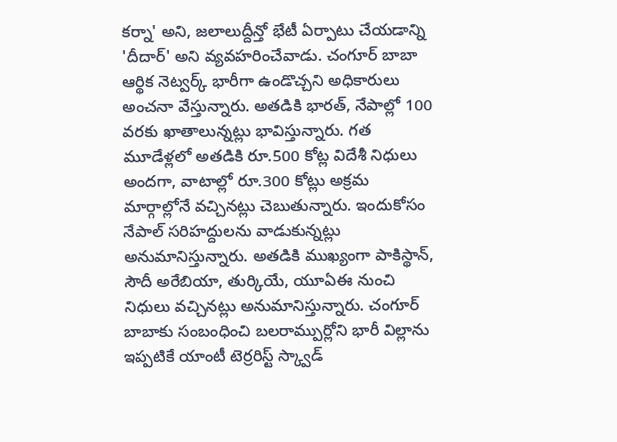కర్నా' అని, జలాలుద్దీన్తో భేటీ ఏర్పాటు చేయడాన్ని 'దీదార్' అని వ్యవహరించేవాడు. చంగూర్ బాబా ఆర్థిక నెట్వర్క్ భారీగా ఉండొచ్చని అధికారులు అంచనా వేస్తున్నారు. అతడికి భారత్, నేపాల్లో 100 వరకు ఖాతాలున్నట్లు భావిస్తున్నారు. గత మూడేళ్లలో అతడికి రూ.500 కోట్ల విదేశీ నిధులు అందగా, వాటాల్లో రూ.300 కోట్లు అక్రమ మార్గాల్లోనే వచ్చినట్లు చెబుతున్నారు. ఇందుకోసం నేపాల్ సరిహద్దులను వాడుకున్నట్లు అనుమానిస్తున్నారు. అతడికి ముఖ్యంగా పాకిస్థాన్, సౌదీ అరేబియా, తుర్కియే, యూఏఈ నుంచి నిధులు వచ్చినట్లు అనుమానిస్తున్నారు. చంగూర్ బాబాకు సంబంధించి బలరామ్పుర్లోని భారీ విల్లాను ఇప్పటికే యాంటీ టెర్రరిస్ట్ స్క్వాడ్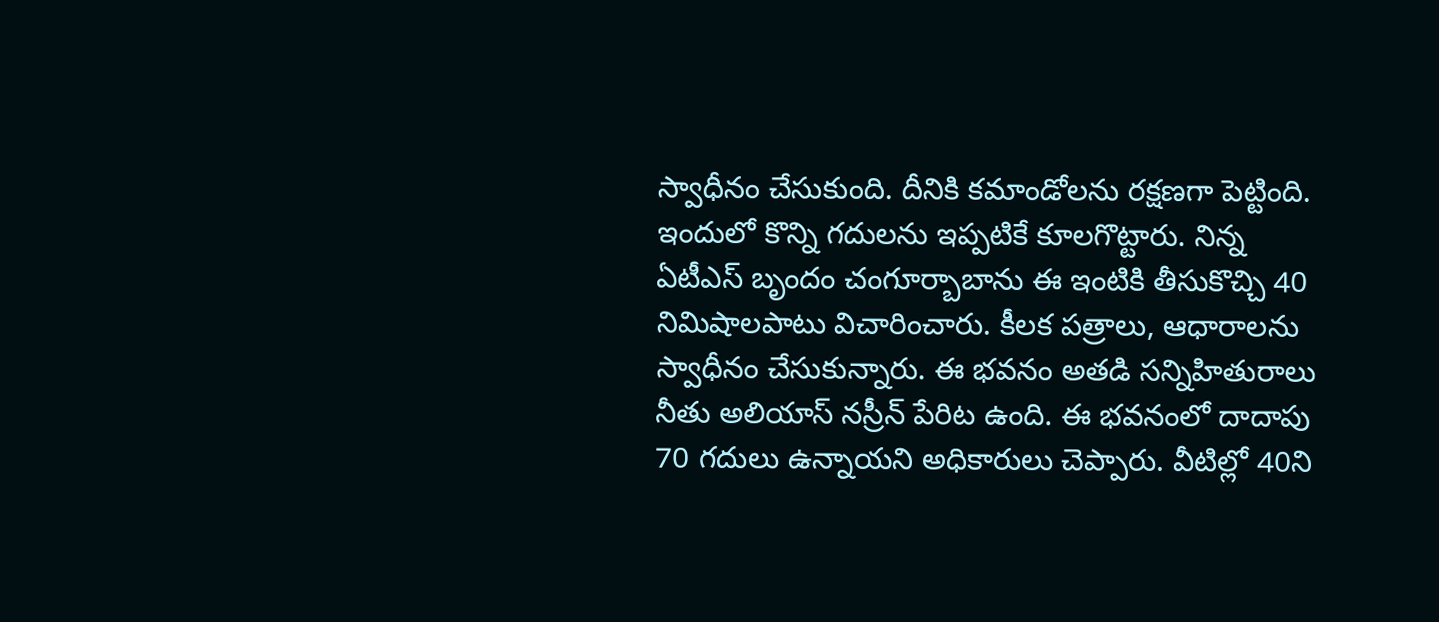స్వాధీనం చేసుకుంది. దీనికి కమాండోలను రక్షణగా పెట్టింది. ఇందులో కొన్ని గదులను ఇప్పటికే కూలగొట్టారు. నిన్న ఏటీఎస్ బృందం చంగూర్బాబాను ఈ ఇంటికి తీసుకొచ్చి 40 నిమిషాలపాటు విచారించారు. కీలక పత్రాలు, ఆధారాలను స్వాధీనం చేసుకున్నారు. ఈ భవనం అతడి సన్నిహితురాలు నీతు అలియాస్ నస్రీన్ పేరిట ఉంది. ఈ భవనంలో దాదాపు 70 గదులు ఉన్నాయని అధికారులు చెప్పారు. వీటిల్లో 40ని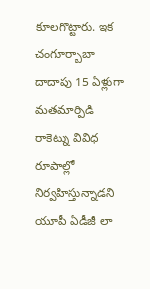కూలగొట్టారు. ఇక చంగూర్బాబా దాదాపు 15 ఏళ్లుగా మతమార్పిడి రాకెట్ను వివిధ రూపాల్లో నిర్వహిస్తున్నాడని యూపీ ఏడీజీ లా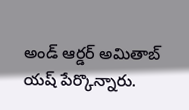అండ్ ఆర్డర్ అమితాబ్ యష్ పేర్కొన్నారు.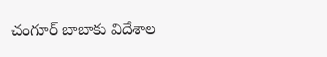చంగూర్ బాబాకు విదేశాల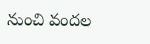నుంచి వందల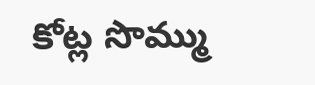కోట్ల సొమ్ము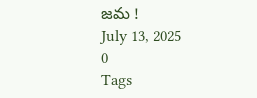జమ !
July 13, 2025
0
Tags